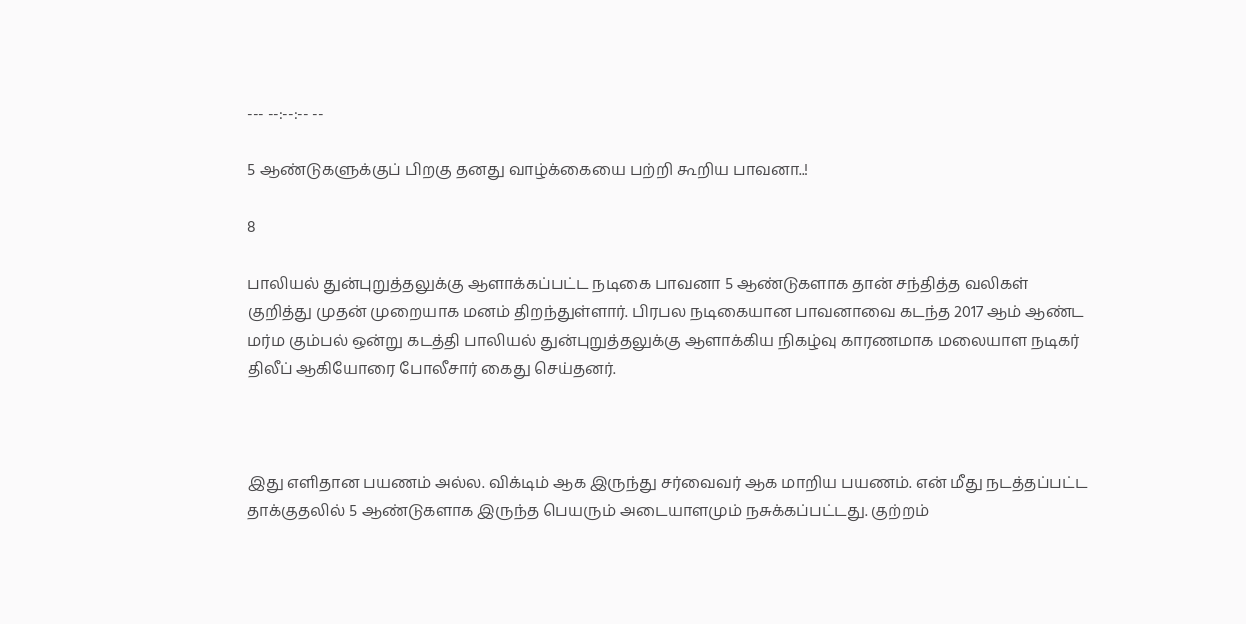--- --:--:-- --

5 ஆண்டுகளுக்குப் பிறகு தனது வாழ்க்கையை பற்றி கூறிய பாவனா..!

8

பாலியல் துன்புறுத்தலுக்கு ஆளாக்கப்பட்ட நடிகை பாவனா 5 ஆண்டுகளாக தான் சந்தித்த வலிகள் குறித்து முதன் முறையாக மனம் திறந்துள்ளார். பிரபல நடிகையான பாவனாவை கடந்த 2017 ஆம் ஆண்ட மர்ம கும்பல் ஒன்று கடத்தி பாலியல் துன்புறுத்தலுக்கு ஆளாக்கிய நிகழ்வு காரணமாக மலையாள நடிகர் திலீப் ஆகியோரை போலீசார் கைது செய்தனர்.



இது எளிதான பயணம் அல்ல. விக்டிம் ஆக இருந்து சர்வைவர் ஆக மாறிய பயணம். என் மீது நடத்தப்பட்ட தாக்குதலில் 5 ஆண்டுகளாக இருந்த பெயரும் அடையாளமும் நசுக்கப்பட்டது. குற்றம்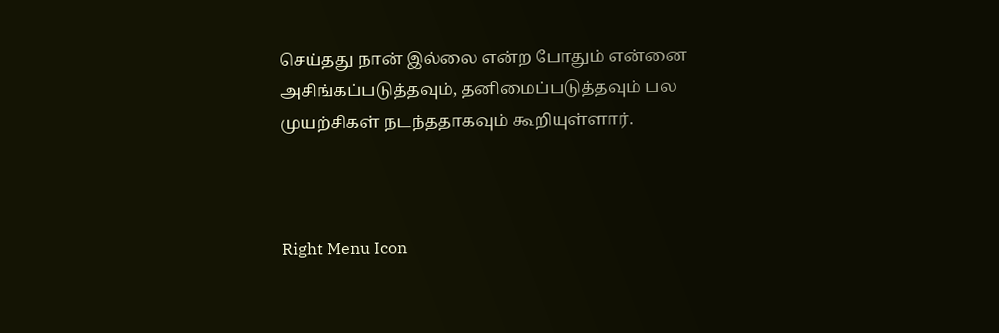செய்தது நான் இல்லை என்ற போதும் என்னை அசிங்கப்படுத்தவும், தனிமைப்படுத்தவும் பல முயற்சிகள் நடந்ததாகவும் கூறியுள்ளார்.



Right Menu Icon